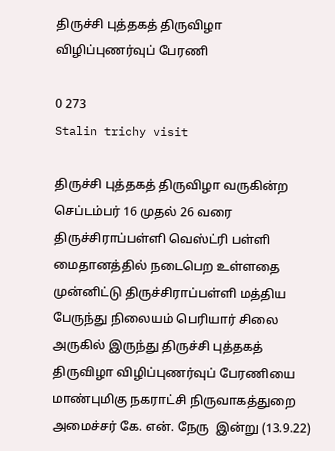திருச்சி புத்தகத் திருவிழா விழிப்புணர்வுப் பேரணி

0 273
Stalin trichy visit

திருச்சி புத்தகத் திருவிழா வருகின்ற செப்டம்பர் 16 முதல் 26 வரை திருச்சிராப்பள்ளி வெஸ்ட்ரி பள்ளி மைதானத்தில் நடைபெற உள்ளதை முன்னிட்டு திருச்சிராப்பள்ளி மத்திய பேருந்து நிலையம் பெரியார் சிலை அருகில் இருந்து திருச்சி புத்தகத் திருவிழா விழிப்புணர்வுப் பேரணியை மாண்புமிகு நகராட்சி நிருவாகத்துறை அமைச்சர் கே. என். நேரு  இன்று (13.9.22)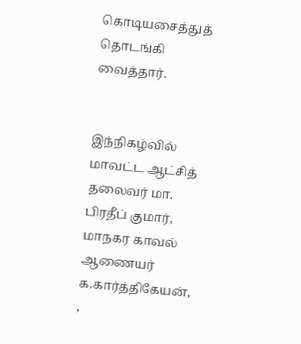கொடியசைத்துத் தொடங்கி வைத்தார்.


இந்நிகழ்வில் மாவட்ட ஆட்சித் தலைவர் மா. பிரதீப் குமார்,  மாநகர காவல் ஆணையர் க.கார்த்திகேயன், ,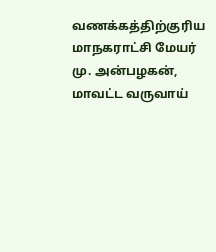வணக்கத்திற்குரிய மாநகராட்சி மேயர் மு. அன்பழகன், மாவட்ட வருவாய்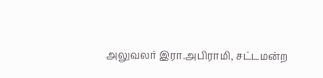அலுவலர் இரா.அபிராமி, சட்டமன்ற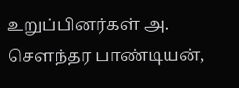உறுப்பினர்கள் அ. சௌந்தர பாண்டியன்,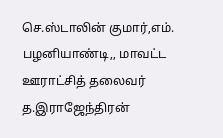செ.ஸ்டாலின் குமார்,எம். பழனியாண்டி,, மாவட்ட ஊராட்சித் தலைவர் த.இராஜேந்திரன்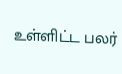உள்ளிட்ட பலர்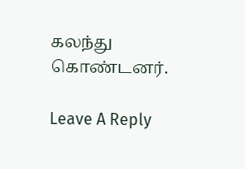கலந்து கொண்டனர்.

Leave A Reply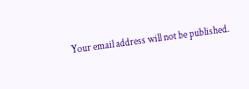Your email address will not be published.